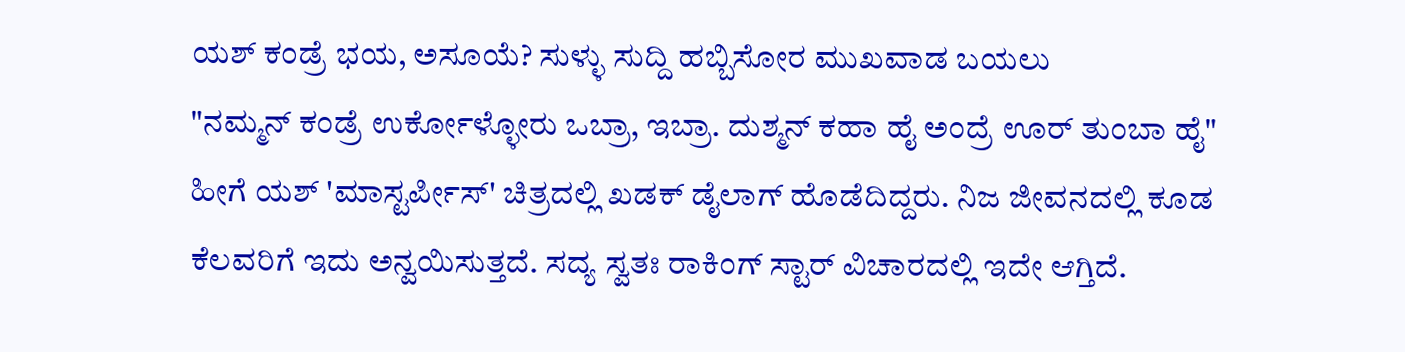ಯಶ್ ಕಂಡ್ರೆ ಭಯ, ಅಸೂಯೆ? ಸುಳ್ಳು ಸುದ್ದಿ ಹಬ್ಬಿಸೋರ ಮುಖವಾಡ ಬಯಲು
"ನಮ್ಮನ್ ಕಂಡ್ರೆ ಉರ್ಕೋಳ್ಳೋರು ಒಬ್ರಾ, ಇಬ್ರಾ. ದುಶ್ಮನ್ ಕಹಾ ಹೈ ಅಂದ್ರೆ ಊರ್ ತುಂಬಾ ಹೈ" ಹೀಗೆ ಯಶ್ 'ಮಾಸ್ಟರ್ಪೀಸ್' ಚಿತ್ರದಲ್ಲಿ ಖಡಕ್ ಡೈಲಾಗ್ ಹೊಡೆದಿದ್ದರು. ನಿಜ ಜೀವನದಲ್ಲಿ ಕೂಡ ಕೆಲವರಿಗೆ ಇದು ಅನ್ವಯಿಸುತ್ತದೆ. ಸದ್ಯ ಸ್ವತಃ ರಾಕಿಂಗ್ ಸ್ಟಾರ್ ವಿಚಾರದಲ್ಲಿ ಇದೇ ಆಗ್ತಿದೆ.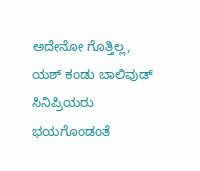ಅದೇನೋ ಗೊತ್ತಿಲ್ಲ, ಯಶ್ ಕಂಡು ಬಾಲಿವುಡ್ ಸಿನಿಪ್ರಿಯರು ಭಯಗೊಂಡಂತೆ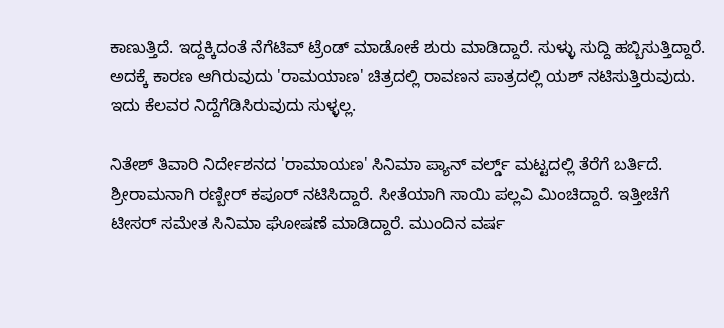ಕಾಣುತ್ತಿದೆ. ಇದ್ದಕ್ಕಿದಂತೆ ನೆಗೆಟಿವ್ ಟ್ರೆಂಡ್ ಮಾಡೋಕೆ ಶುರು ಮಾಡಿದ್ದಾರೆ. ಸುಳ್ಳು ಸುದ್ದಿ ಹಬ್ಬಿಸುತ್ತಿದ್ದಾರೆ. ಅದಕ್ಕೆ ಕಾರಣ ಆಗಿರುವುದು 'ರಾಮಯಾಣ' ಚಿತ್ರದಲ್ಲಿ ರಾವಣನ ಪಾತ್ರದಲ್ಲಿ ಯಶ್ ನಟಿಸುತ್ತಿರುವುದು. ಇದು ಕೆಲವರ ನಿದ್ದೆಗೆಡಿಸಿರುವುದು ಸುಳ್ಳಲ್ಲ.

ನಿತೇಶ್ ತಿವಾರಿ ನಿರ್ದೇಶನದ 'ರಾಮಾಯಣ' ಸಿನಿಮಾ ಪ್ಯಾನ್ ವರ್ಲ್ಡ್ ಮಟ್ಟದಲ್ಲಿ ತೆರೆಗೆ ಬರ್ತಿದೆ. ಶ್ರೀರಾಮನಾಗಿ ರಣ್ಬೀರ್ ಕಪೂರ್ ನಟಿಸಿದ್ದಾರೆ. ಸೀತೆಯಾಗಿ ಸಾಯಿ ಪಲ್ಲವಿ ಮಿಂಚಿದ್ದಾರೆ. ಇತ್ತೀಚೆಗೆ ಟೀಸರ್ ಸಮೇತ ಸಿನಿಮಾ ಘೋಷಣೆ ಮಾಡಿದ್ದಾರೆ. ಮುಂದಿನ ವರ್ಷ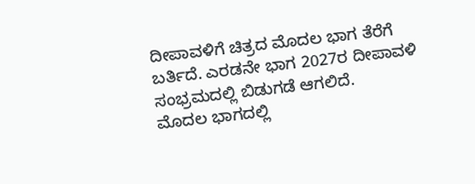ದೀಪಾವಳಿಗೆ ಚಿತ್ರದ ಮೊದಲ ಭಾಗ ತೆರೆಗೆ ಬರ್ತಿದೆ. ಎರಡನೇ ಭಾಗ 2027ರ ದೀಪಾವಳಿ ಸಂಭ್ರಮದಲ್ಲಿ ಬಿಡುಗಡೆ ಆಗಲಿದೆ.
ಮೊದಲ ಭಾಗದಲ್ಲಿ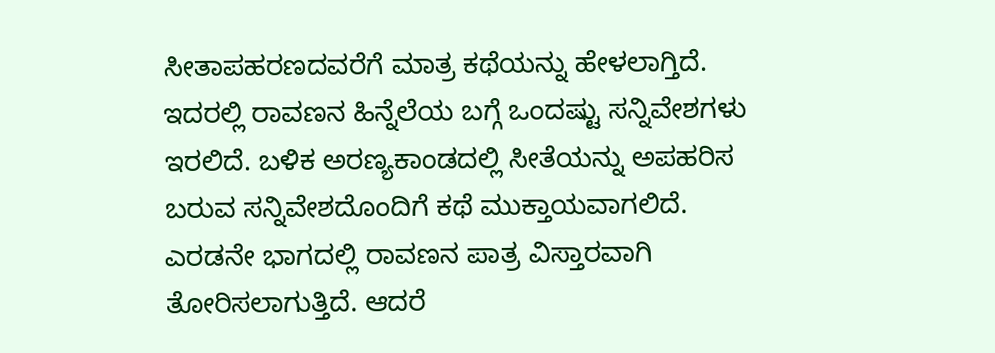ಸೀತಾಪಹರಣದವರೆಗೆ ಮಾತ್ರ ಕಥೆಯನ್ನು ಹೇಳಲಾಗ್ತಿದೆ. ಇದರಲ್ಲಿ ರಾವಣನ ಹಿನ್ನೆಲೆಯ ಬಗ್ಗೆ ಒಂದಷ್ಟು ಸನ್ನಿವೇಶಗಳು ಇರಲಿದೆ. ಬಳಿಕ ಅರಣ್ಯಕಾಂಡದಲ್ಲಿ ಸೀತೆಯನ್ನು ಅಪಹರಿಸ ಬರುವ ಸನ್ನಿವೇಶದೊಂದಿಗೆ ಕಥೆ ಮುಕ್ತಾಯವಾಗಲಿದೆ. ಎರಡನೇ ಭಾಗದಲ್ಲಿ ರಾವಣನ ಪಾತ್ರ ವಿಸ್ತಾರವಾಗಿ ತೋರಿಸಲಾಗುತ್ತಿದೆ. ಆದರೆ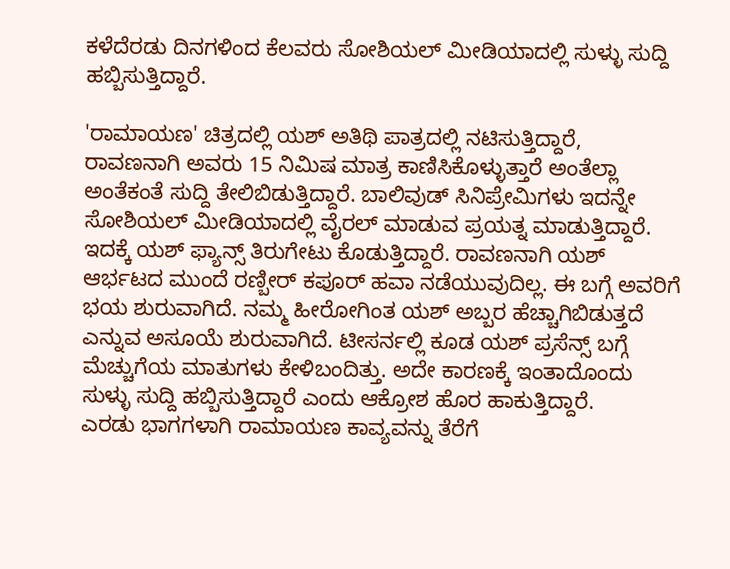ಕಳೆದೆರಡು ದಿನಗಳಿಂದ ಕೆಲವರು ಸೋಶಿಯಲ್ ಮೀಡಿಯಾದಲ್ಲಿ ಸುಳ್ಳು ಸುದ್ದಿ ಹಬ್ಬಿಸುತ್ತಿದ್ದಾರೆ.

'ರಾಮಾಯಣ' ಚಿತ್ರದಲ್ಲಿ ಯಶ್ ಅತಿಥಿ ಪಾತ್ರದಲ್ಲಿ ನಟಿಸುತ್ತಿದ್ದಾರೆ, ರಾವಣನಾಗಿ ಅವರು 15 ನಿಮಿಷ ಮಾತ್ರ ಕಾಣಿಸಿಕೊಳ್ಳುತ್ತಾರೆ ಅಂತೆಲ್ಲಾ ಅಂತೆಕಂತೆ ಸುದ್ದಿ ತೇಲಿಬಿಡುತ್ತಿದ್ದಾರೆ. ಬಾಲಿವುಡ್ ಸಿನಿಪ್ರೇಮಿಗಳು ಇದನ್ನೇ ಸೋಶಿಯಲ್ ಮೀಡಿಯಾದಲ್ಲಿ ವೈರಲ್ ಮಾಡುವ ಪ್ರಯತ್ನ ಮಾಡುತ್ತಿದ್ದಾರೆ. ಇದಕ್ಕೆ ಯಶ್ ಫ್ಯಾನ್ಸ್ ತಿರುಗೇಟು ಕೊಡುತ್ತಿದ್ದಾರೆ. ರಾವಣನಾಗಿ ಯಶ್ ಆರ್ಭಟದ ಮುಂದೆ ರಣ್ಬೀರ್ ಕಪೂರ್ ಹವಾ ನಡೆಯುವುದಿಲ್ಲ. ಈ ಬಗ್ಗೆ ಅವರಿಗೆ ಭಯ ಶುರುವಾಗಿದೆ. ನಮ್ಮ ಹೀರೋಗಿಂತ ಯಶ್ ಅಬ್ಬರ ಹೆಚ್ಚಾಗಿಬಿಡುತ್ತದೆ ಎನ್ನುವ ಅಸೂಯೆ ಶುರುವಾಗಿದೆ. ಟೀಸರ್ನಲ್ಲಿ ಕೂಡ ಯಶ್ ಪ್ರಸೆನ್ಸ್ ಬಗ್ಗೆ ಮೆಚ್ಚುಗೆಯ ಮಾತುಗಳು ಕೇಳಿಬಂದಿತ್ತು. ಅದೇ ಕಾರಣಕ್ಕೆ ಇಂತಾದೊಂದು ಸುಳ್ಳು ಸುದ್ದಿ ಹಬ್ಬಿಸುತ್ತಿದ್ದಾರೆ ಎಂದು ಆಕ್ರೋಶ ಹೊರ ಹಾಕುತ್ತಿದ್ದಾರೆ.
ಎರಡು ಭಾಗಗಳಾಗಿ ರಾಮಾಯಣ ಕಾವ್ಯವನ್ನು ತೆರೆಗೆ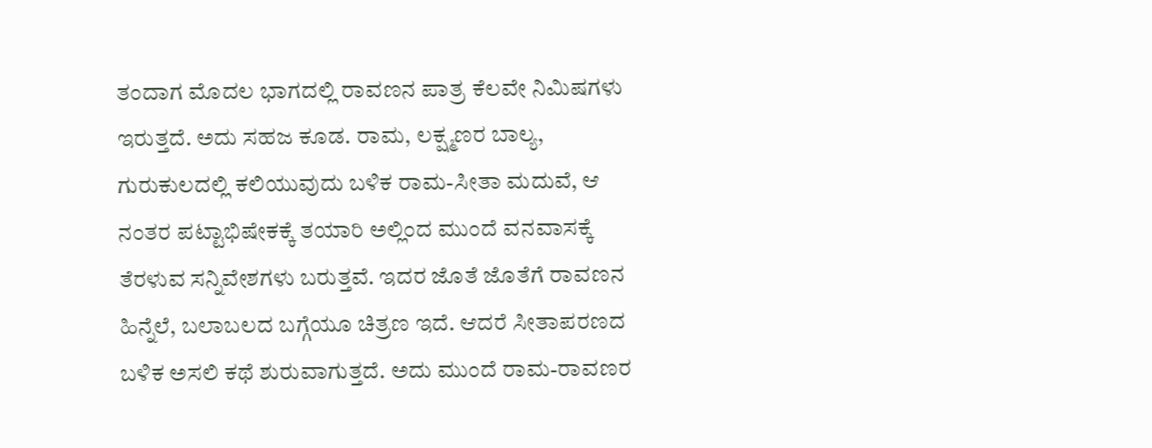ತಂದಾಗ ಮೊದಲ ಭಾಗದಲ್ಲಿ ರಾವಣನ ಪಾತ್ರ ಕೆಲವೇ ನಿಮಿಷಗಳು ಇರುತ್ತದೆ. ಅದು ಸಹಜ ಕೂಡ. ರಾಮ, ಲಕ್ಷ್ಮಣರ ಬಾಲ್ಯ, ಗುರುಕುಲದಲ್ಲಿ ಕಲಿಯುವುದು ಬಳಿಕ ರಾಮ-ಸೀತಾ ಮದುವೆ, ಆ ನಂತರ ಪಟ್ಟಾಭಿಷೇಕಕ್ಕೆ ತಯಾರಿ ಅಲ್ಲಿಂದ ಮುಂದೆ ವನವಾಸಕ್ಕೆ ತೆರಳುವ ಸನ್ನಿವೇಶಗಳು ಬರುತ್ತವೆ. ಇದರ ಜೊತೆ ಜೊತೆಗೆ ರಾವಣನ ಹಿನ್ನೆಲೆ, ಬಲಾಬಲದ ಬಗ್ಗೆಯೂ ಚಿತ್ರಣ ಇದೆ. ಆದರೆ ಸೀತಾಪರಣದ ಬಳಿಕ ಅಸಲಿ ಕಥೆ ಶುರುವಾಗುತ್ತದೆ. ಅದು ಮುಂದೆ ರಾಮ-ರಾವಣರ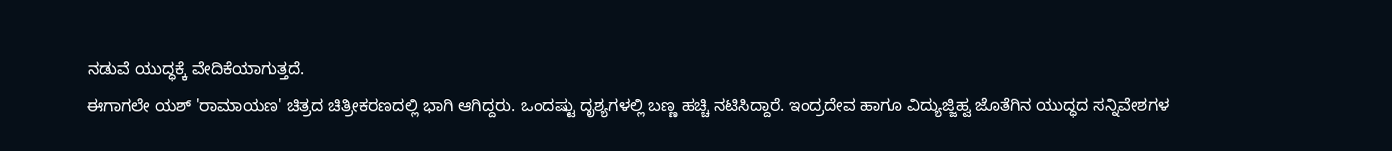ನಡುವೆ ಯುದ್ಧಕ್ಕೆ ವೇದಿಕೆಯಾಗುತ್ತದೆ.
ಈಗಾಗಲೇ ಯಶ್ 'ರಾಮಾಯಣ' ಚಿತ್ರದ ಚಿತ್ರೀಕರಣದಲ್ಲಿ ಭಾಗಿ ಆಗಿದ್ದರು. ಒಂದಷ್ಟು ದೃಶ್ಯಗಳಲ್ಲಿ ಬಣ್ಣ ಹಚ್ಚಿ ನಟಿಸಿದ್ದಾರೆ. ಇಂದ್ರದೇವ ಹಾಗೂ ವಿದ್ಯುಜ್ಜಿಹ್ವ ಜೊತೆಗಿನ ಯುದ್ಧದ ಸನ್ನಿವೇಶಗಳ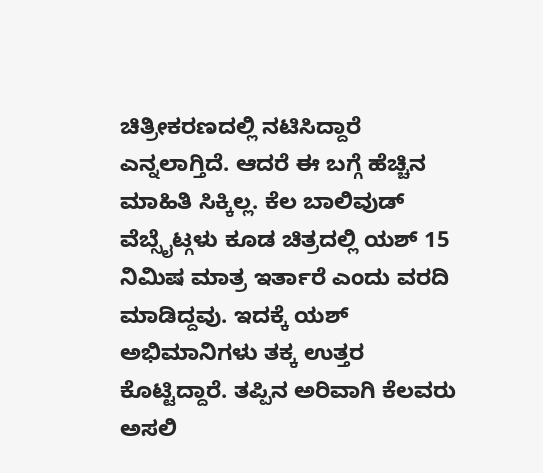ಚಿತ್ರೀಕರಣದಲ್ಲಿ ನಟಿಸಿದ್ದಾರೆ ಎನ್ನಲಾಗ್ತಿದೆ. ಆದರೆ ಈ ಬಗ್ಗೆ ಹೆಚ್ಚಿನ ಮಾಹಿತಿ ಸಿಕ್ಕಿಲ್ಲ. ಕೆಲ ಬಾಲಿವುಡ್ ವೆಬ್ಸೈಟ್ಗಳು ಕೂಡ ಚಿತ್ರದಲ್ಲಿ ಯಶ್ 15 ನಿಮಿಷ ಮಾತ್ರ ಇರ್ತಾರೆ ಎಂದು ವರದಿ ಮಾಡಿದ್ದವು. ಇದಕ್ಕೆ ಯಶ್ ಅಭಿಮಾನಿಗಳು ತಕ್ಕ ಉತ್ತರ ಕೊಟ್ಟಿದ್ದಾರೆ. ತಪ್ಪಿನ ಅರಿವಾಗಿ ಕೆಲವರು ಅಸಲಿ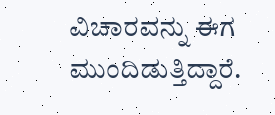ವಿಚಾರವನ್ನು ಈಗ ಮುಂದಿಡುತ್ತಿದ್ದಾರೆ.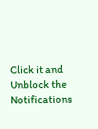Click it and Unblock the Notifications